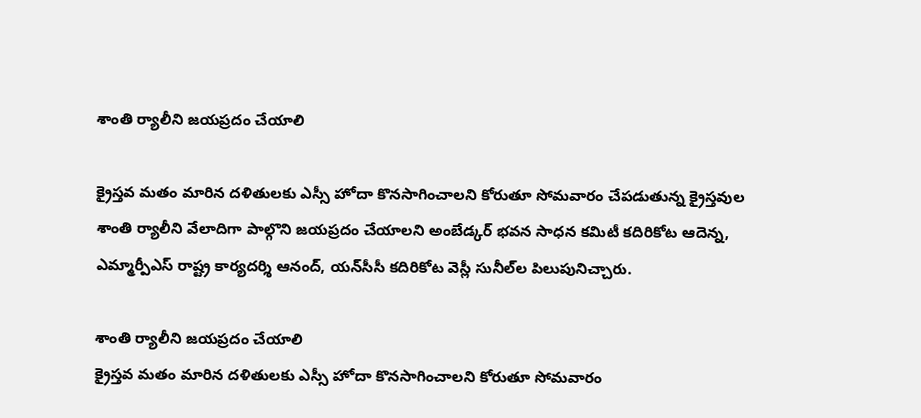శాంతి ర్యాలీని జయప్రదం చేయాలి

క్రైస్తవ మతం మారిన దళితులకు ఎస్సీ హోదా కొనసాగించాలని కోరుతూ సోమవారం చేపడుతున్న క్రైస్తవుల శాంతి ర్యాలీని వేలాదిగా పాల్గొని జయప్రదం చేయాలని అంబేడ్కర్‌ భవన సాధన కమిటీ కదిరికోట ఆదెన్న, ఎమ్మార్పీఎస్‌ రాష్ట్ర కార్యదర్శి ఆనంద్‌, యన్‌సీసీ కదిరికోట వెస్లీ సునీల్‌ల పిలుపునిచ్చారు.

శాంతి ర్యాలీని జయప్రదం చేయాలి
క్రైస్తవ మతం మారిన దళితులకు ఎస్సీ హోదా కొనసాగించాలని కోరుతూ సోమవారం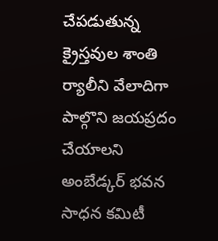చేపడుతున్న క్రైస్తవుల శాంతి ర్యాలీని వేలాదిగా పాల్గొని జయప్రదం చేయాలని అంబేడ్కర్‌ భవన సాధన కమిటీ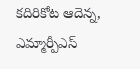కదిరికోట ఆదెన్న, ఎమ్మార్పీఎస్‌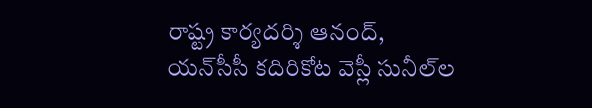రాష్ట్ర కార్యదర్శి ఆనంద్‌, యన్‌సీసీ కదిరికోట వెస్లీ సునీల్‌ల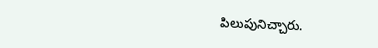పిలుపునిచ్చారు.